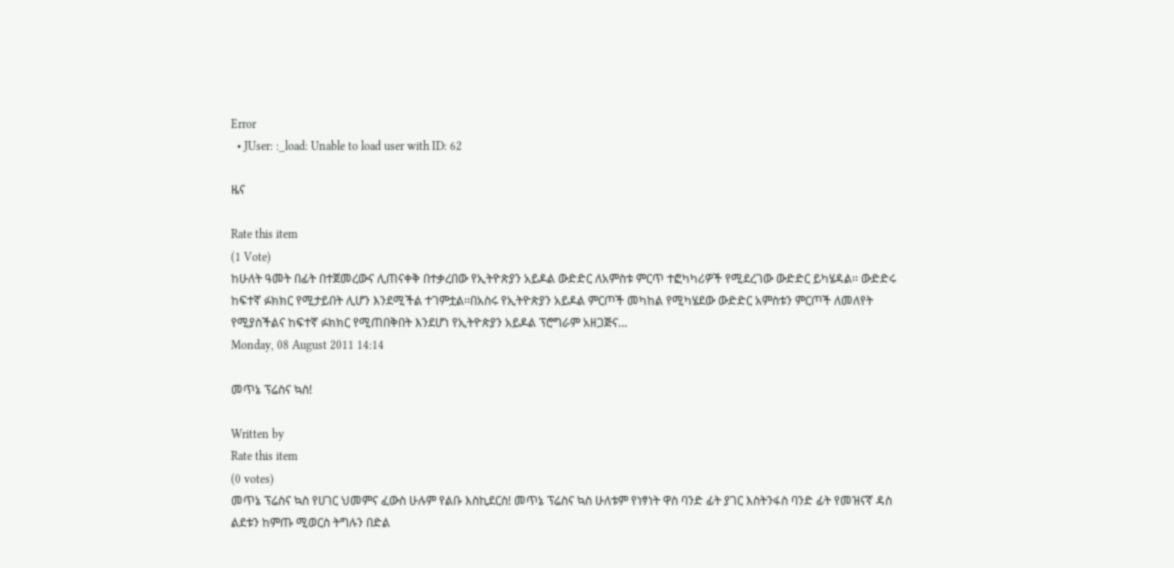Error
  • JUser: :_load: Unable to load user with ID: 62

ዜና

Rate this item
(1 Vote)
ከሁለት ዓመት በፊት በተጀመረውና ሊጠናቀቅ በተቃረበው የኢትዮጵያን አይዶል ውድድር ለአምስቱ ምርጥ ተፎካካሪዎች የሚደረገው ውድድር ይካሄዳል፡፡ ውድድሩ ከፍተኛ ፉክክር የሚታይበት ሊሆን እንደሚችል ተገምቷል፡፡በአስሩ የኢትዮጵያን አይዶል ምርጦች መካከል የሚካሄደው ውድድር አምስቱን ምርጦች ለመለየት የሚያስችልና ከፍተኛ ፉክክር የሚጠበቅበት እንደሆነ የኢትዮጵያን አይዶል ፕሮግራም አዘጋጅና…
Monday, 08 August 2011 14:14

መጥኔ ፕሬስና ኳስ!

Written by
Rate this item
(0 votes)
መጥኔ ፕሬስና ኳስ የሀገር ህመምና ፈውስ ሁሉም የልቡ እስኪደርስ! መጥኔ ፕሬስና ኳስ ሁለቱም የነፃነት ዋስ ባንድ ፊት ያገር እስትንፋስ ባንድ ፊት የመዝናኛ ዳስ ልደቱን ከምጡ ሚወርስ ትግሉን በድል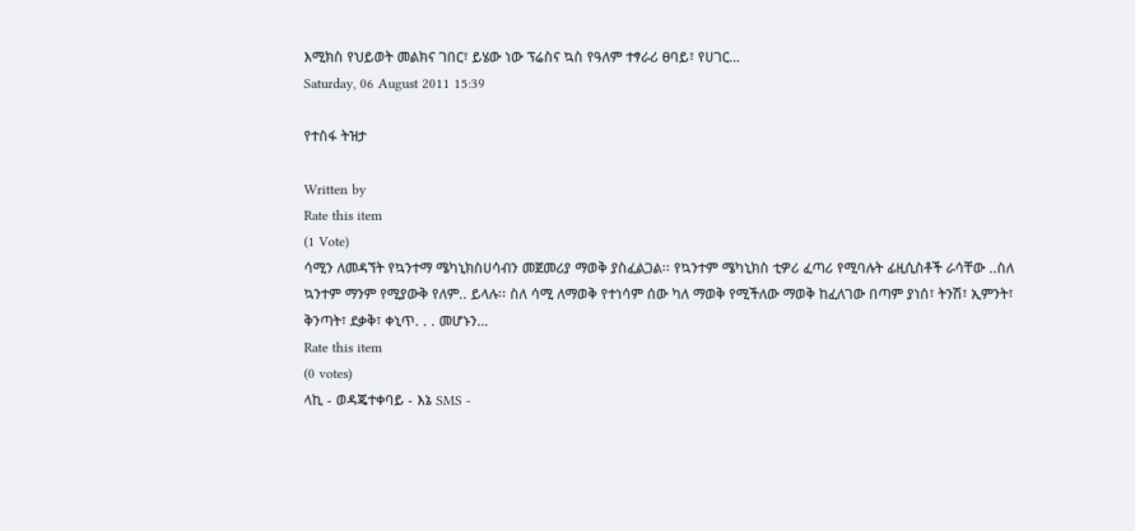እሚክስ የህይወት መልክና ገበር፣ ይሄው ነው ፕሬስና ኳስ የዓለም ተፃራሪ ፀባይ፣ የሀገር…
Saturday, 06 August 2011 15:39

የተስፋ ትዝታ

Written by
Rate this item
(1 Vote)
ሳሚን ለመዳኘት የኳንተማ ሜካኒክስሀሳብን መጀመሪያ ማወቅ ያስፈልጋል፡፡ የኳንተም ሜካኒክስ ቲዎሪ ፈጣሪ የሚባሉት ፊዚሲስቶች ራሳቸው ..ስለ ኳንተም ማንም የሚያውቅ የለም.. ይላሉ፡፡ ስለ ሳሚ ለማወቅ የተነሳም ሰው ካለ ማወቅ የሚችለው ማወቅ ከፈለገው በጣም ያነሰ፣ ትንሽ፣ ኢምንት፣ ቅንጣት፣ ደቃቅ፣ ቀኒጥ. . . መሆኑን…
Rate this item
(0 votes)
ላኪ - ወዳጄተቀባይ - እኔ SMS -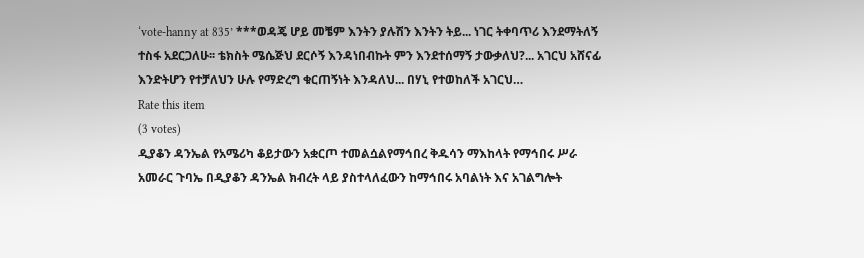‘vote-hanny at 835’ ***ወዳጄ ሆይ መቼም እንትን ያሉሽን እንትን ትይ... ነገር ትቀባጥሪ እንደማትለኝ ተስፋ አደርጋለሁ፡፡ ቴክስት ሜሴጅህ ደርሶኝ እንዳነበብኩት ምን እንደተሰማኝ ታውቃለህ?... አገርህ አሸናፊ እንድትሆን የተቻለህን ሁሉ የማድረግ ቁርጠኝነት እንዳለህ... በሃኒ የተወከለች አገርህ…
Rate this item
(3 votes)
ዲያቆን ዳንኤል የአሜሪካ ቆይታውን አቋርጦ ተመልሷልየማኅበረ ቅዱሳን ማእከላት የማኅበሩ ሥራ አመራር ጉባኤ በዲያቆን ዳንኤል ክብረት ላይ ያስተላለፈውን ከማኅበሩ አባልነት እና አገልግሎት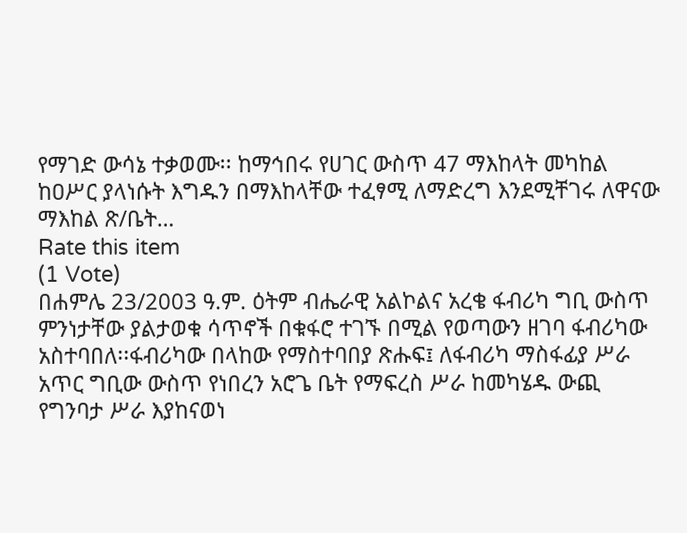የማገድ ውሳኔ ተቃወሙ፡፡ ከማኅበሩ የሀገር ውስጥ 47 ማእከላት መካከል ከዐሥር ያላነሱት እግዱን በማእከላቸው ተፈፃሚ ለማድረግ እንደሚቸገሩ ለዋናው ማእከል ጽ/ቤት…
Rate this item
(1 Vote)
በሐምሌ 23/2003 ዓ.ም. ዕትም ብሔራዊ አልኮልና አረቄ ፋብሪካ ግቢ ውስጥ ምንነታቸው ያልታወቁ ሳጥኖች በቁፋሮ ተገኙ በሚል የወጣውን ዘገባ ፋብሪካው አስተባበለ፡፡ፋብሪካው በላከው የማስተባበያ ጽሑፍ፤ ለፋብሪካ ማስፋፊያ ሥራ አጥር ግቢው ውስጥ የነበረን አሮጌ ቤት የማፍረስ ሥራ ከመካሄዱ ውጪ የግንባታ ሥራ እያከናወነ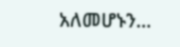አለመሆኑን…